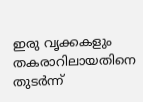ഇരു വൃക്കകളും തകരാറിലായതിനെ തുടർന്ന്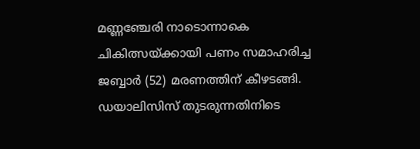മണ്ണഞ്ചേരി നാടൊന്നാകെ ചികിത്സയ്ക്കായി പണം സമാഹരിച്ച ജബ്ബാർ (52) മരണത്തിന് കീഴടങ്ങി. ഡയാലിസിസ് തുടരുന്നതിനിടെ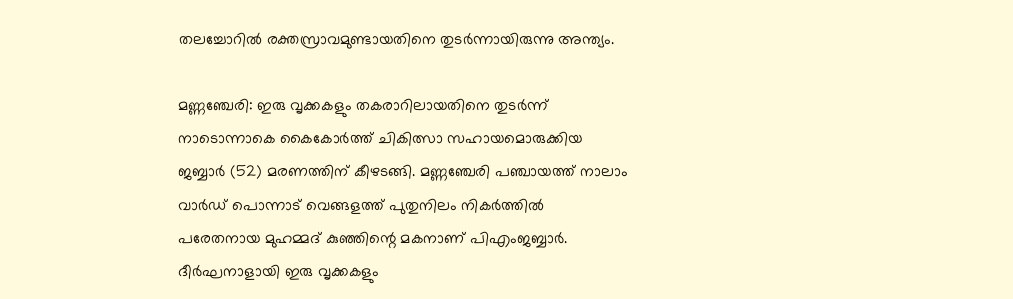തലച്ചോറിൽ രക്തസ്രാവമുണ്ടായതിനെ തുടർന്നായിരുന്നു അന്ത്യം.

മണ്ണഞ്ചേരി: ഇരു വൃക്കകളും തകരാറിലായതിനെ തുടർന്ന് നാടൊന്നാകെ കൈകോർത്ത് ചികിത്സാ സഹായമൊരുക്കിയ ജബ്ബാർ (52) മരണത്തിന് കീഴടങ്ങി. മണ്ണഞ്ചേരി പഞ്ചായത്ത് നാലാം വാർഡ് പൊന്നാട് വെങ്ങളത്ത് പുതുനിലം നികർത്തിൽ പരേതനായ മുഹമ്മദ് കുഞ്ഞിന്റെ മകനാണ് പിഎംജബ്ബാർ. ദീർഘനാളായി ഇരു വൃക്കകളും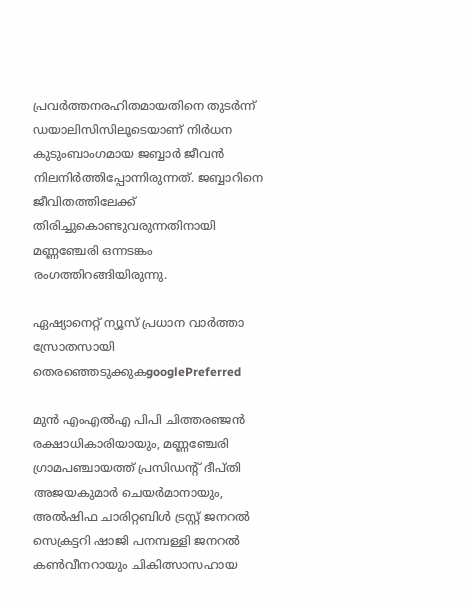പ്രവർത്തനരഹിതമായതിനെ തുടർന്ന് ഡയാലിസിസിലൂടെയാണ് നിർധന കുടുംബാംഗമായ ജബ്ബാർ ജീവൻ നിലനിർത്തിപ്പോന്നിരുന്നത്. ജബ്ബാറിനെ ജീവിതത്തിലേക്ക് തിരിച്ചുകൊണ്ടുവരുന്നതിനായി മണ്ണഞ്ചേരി ഒന്നടങ്കം രംഗത്തിറങ്ങിയിരുന്നു.

ഏഷ്യാനെറ്റ് ന്യൂസ് പ്രധാന വാർത്താ സ്രോതസായി തെരഞ്ഞെടുക്കുകgooglePreferred

മുൻ എംഎൽഎ പിപി ചിത്തരഞ്ജൻ രക്ഷാധികാരിയായും, മണ്ണഞ്ചേരി ഗ്രാമപഞ്ചായത്ത് പ്രസിഡന്റ് ദീപ്തി അജയകുമാർ ചെയർമാനായും, അൽഷിഫ ചാരിറ്റബിൾ ട്രസ്റ്റ് ജനറൽ സെക്രട്ടറി ഷാജി പനമ്പള്ളി ജനറൽ കൺവീനറായും ചികിത്സാസഹായ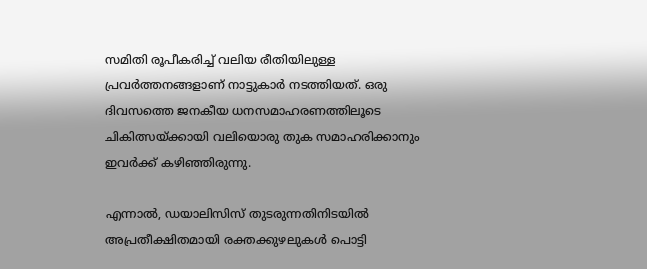സമിതി രൂപീകരിച്ച് വലിയ രീതിയിലുള്ള പ്രവർത്തനങ്ങളാണ് നാട്ടുകാർ നടത്തിയത്. ഒരു ദിവസത്തെ ജനകീയ ധനസമാഹരണത്തിലൂടെ ചികിത്സയ്ക്കായി വലിയൊരു തുക സമാഹരിക്കാനും ഇവർക്ക് കഴിഞ്ഞിരുന്നു.

എന്നാൽ, ഡയാലിസിസ് തുടരുന്നതിനിടയിൽ അപ്രതീക്ഷിതമായി രക്തക്കുഴലുകൾ പൊട്ടി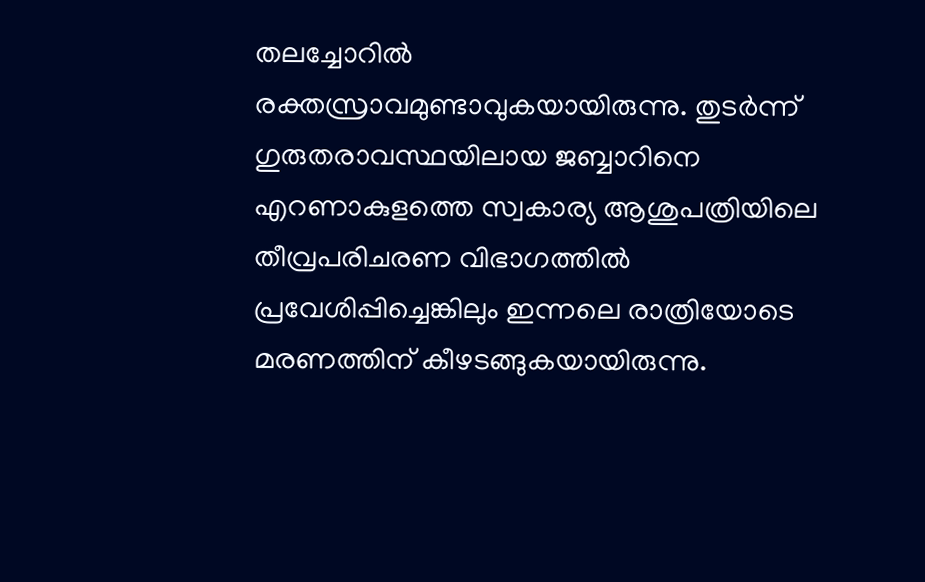തലച്ചോറിൽ രക്തസ്രാവമുണ്ടാവുകയായിരുന്നു. തുടർന്ന് ഗുരുതരാവസ്ഥയിലായ ജബ്ബാറിനെ എറണാകുളത്തെ സ്വകാര്യ ആശുപത്രിയിലെ തീവ്രപരിചരണ വിഭാഗത്തിൽ പ്രവേശിപ്പിച്ചെങ്കിലും ഇന്നലെ രാത്രിയോടെ മരണത്തിന് കീഴടങ്ങുകയായിരുന്നു.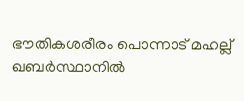ഭൗതികശരീരം പൊന്നാട് മഹല്ല് ഖബർസ്ഥാനിൽ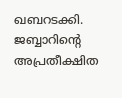ഖബറടക്കി. ജബ്ബാറിന്റെ അപ്രതീക്ഷിത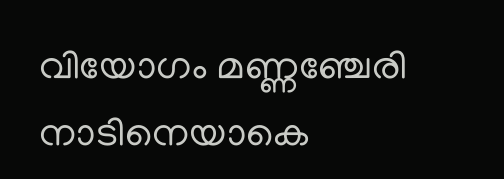വിയോഗം മണ്ണഞ്ചേരി നാടിനെയാകെ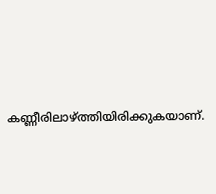കണ്ണീരിലാഴ്ത്തിയിരിക്കുകയാണ്.